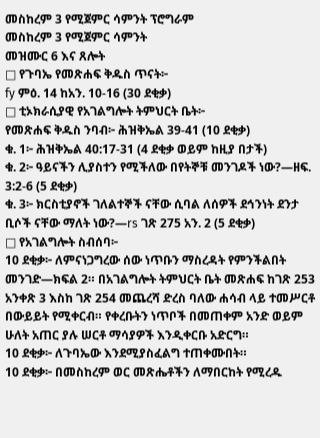መስከረም 3 የሚጀምር ሳምንት ፕሮግራም
መስከረም 3 የሚጀምር ሳምንት
መዝሙር 6 እና ጸሎት
□ የጉባኤ የመጽሐፍ ቅዱስ ጥናት፦
fy ምዕ. 14 ከአን. 10-16 (30 ደቂቃ)
□ ቲኦክራሲያዊ የአገልግሎት ትምህርት ቤት፦
የመጽሐፍ ቅዱስ ንባብ፦ ሕዝቅኤል 39-41 (10 ደቂቃ)
ቁ. 1፦ ሕዝቅኤል 40:17-31 (4 ደቂቃ ወይም ከዚያ በታች)
ቁ. 2፦ ዓይናችን ሊያስተን የሚችለው በየትኞቹ መንገዶች ነው?—ዘፍ. 3:2-6 (5 ደቂቃ)
ቁ. 3፦ ክርስቲያኖች ገለልተኞች ናቸው ሲባል ለሰዎች ደኅንነት ደንታ ቢሶች ናቸው ማለት ነው?—rs ገጽ 275 አን. 2 (5 ደቂቃ)
□ የአገልግሎት ስብሰባ፦
10 ደቂቃ፦ ለምናነጋግረው ሰው ነጥቡን ማስረዳት የምንችልበት መንገድ—ክፍል 2። በአገልግሎት ትምህርት ቤት መጽሐፍ ከገጽ 253 አንቀጽ 3 እስከ ገጽ 254 መጨረሻ ድረስ ባለው ሐሳብ ላይ ተመሥርቶ በውይይት የሚቀርብ። የቀረቡትን ነጥቦች በመጠቀም አንድ ወይም ሁለት አጠር ያሉ ሠርቶ ማሳያዎች እንዲቀርቡ አድርግ።
10 ደቂቃ፦ ለጉባኤው እንደሚያስፈልግ ተጠቀሙበት።
10 ደቂቃ፦ በመስከረም ወር መጽሔቶችን ለማበርከት የሚረዱ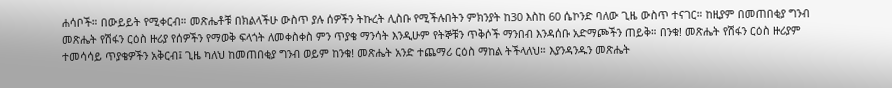ሐሳቦች። በውይይት የሚቀርብ። መጽሔቶቹ በክልላችሁ ውስጥ ያሉ ሰዎችን ትኩረት ሊስቡ የሚችሉበትን ምክንያት ከ30 እስከ 60 ሴኮንድ ባለው ጊዜ ውስጥ ተናገር። ከዚያም በመጠበቂያ ግንብ መጽሔት የሽፋን ርዕስ ዙሪያ የሰዎችን የማወቅ ፍላጎት ለመቀስቀስ ምን ጥያቄ ማንሳት እንዲሁም የትኞቹን ጥቅሶች ማንበብ እንዳሰቡ አድማጮችን ጠይቅ። በንቁ! መጽሔት የሽፋን ርዕስ ዙሪያም ተመሳሳይ ጥያቄዎችን አቅርብ፤ ጊዜ ካለህ ከመጠበቂያ ግንብ ወይም ከንቁ! መጽሔት አንድ ተጨማሪ ርዕስ ማከል ትችላለህ። እያንዳንዱን መጽሔት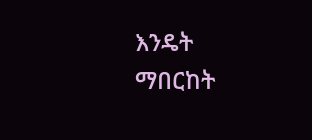እንዴት ማበርከት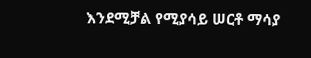እንደሚቻል የሚያሳይ ሠርቶ ማሳያ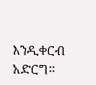እንዲቀርብ አድርግ።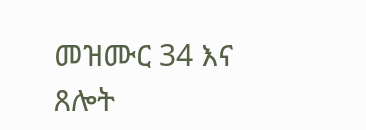መዝሙር 34 እና ጸሎት